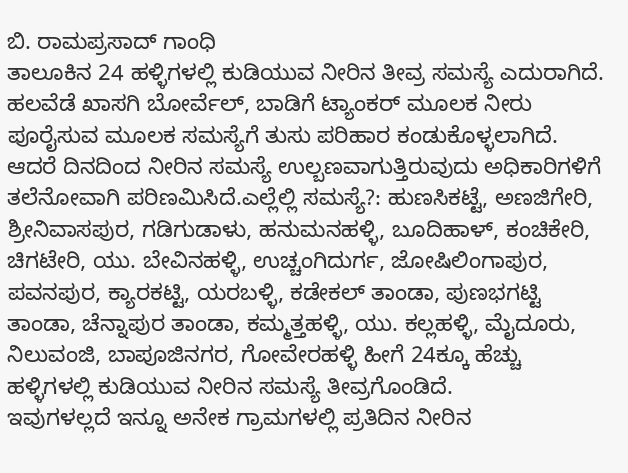ಬಿ. ರಾಮಪ್ರಸಾದ್ ಗಾಂಧಿ
ತಾಲೂಕಿನ 24 ಹಳ್ಳಿಗಳಲ್ಲಿ ಕುಡಿಯುವ ನೀರಿನ ತೀವ್ರ ಸಮಸ್ಯೆ ಎದುರಾಗಿದೆ. ಹಲವೆಡೆ ಖಾಸಗಿ ಬೋರ್ವೆಲ್, ಬಾಡಿಗೆ ಟ್ಯಾಂಕರ್ ಮೂಲಕ ನೀರು ಪೂರೈಸುವ ಮೂಲಕ ಸಮಸ್ಯೆಗೆ ತುಸು ಪರಿಹಾರ ಕಂಡುಕೊಳ್ಳಲಾಗಿದೆ. ಆದರೆ ದಿನದಿಂದ ನೀರಿನ ಸಮಸ್ಯೆ ಉಲ್ಬಣವಾಗುತ್ತಿರುವುದು ಅಧಿಕಾರಿಗಳಿಗೆ ತಲೆನೋವಾಗಿ ಪರಿಣಮಿಸಿದೆ.ಎಲ್ಲೆಲ್ಲಿ ಸಮಸ್ಯೆ?: ಹುಣಸಿಕಟ್ಟೆ, ಅಣಜಿಗೇರಿ, ಶ್ರೀನಿವಾಸಪುರ, ಗಡಿಗುಡಾಳು, ಹನುಮನಹಳ್ಳಿ, ಬೂದಿಹಾಳ್, ಕಂಚಿಕೇರಿ, ಚಿಗಟೇರಿ, ಯು. ಬೇವಿನಹಳ್ಳಿ, ಉಚ್ಚಂಗಿದುರ್ಗ, ಜೋಷಿಲಿಂಗಾಪುರ, ಪವನಪುರ, ಕ್ಯಾರಕಟ್ಟಿ, ಯರಬಳ್ಳಿ, ಕಡೇಕಲ್ ತಾಂಡಾ, ಪುಣಭಗಟ್ಟಿ ತಾಂಡಾ, ಚೆನ್ನಾಪುರ ತಾಂಡಾ, ಕಮ್ಮತ್ತಹಳ್ಳಿ, ಯು. ಕಲ್ಲಹಳ್ಳಿ, ಮೈದೂರು, ನಿಲುವಂಜಿ, ಬಾಪೂಜಿನಗರ, ಗೋವೇರಹಳ್ಳಿ ಹೀಗೆ 24ಕ್ಕೂ ಹೆಚ್ಚು ಹಳ್ಳಿಗಳಲ್ಲಿ ಕುಡಿಯುವ ನೀರಿನ ಸಮಸ್ಯೆ ತೀವ್ರಗೊಂಡಿದೆ.
ಇವುಗಳಲ್ಲದೆ ಇನ್ನೂ ಅನೇಕ ಗ್ರಾಮಗಳಲ್ಲಿ ಪ್ರತಿದಿನ ನೀರಿನ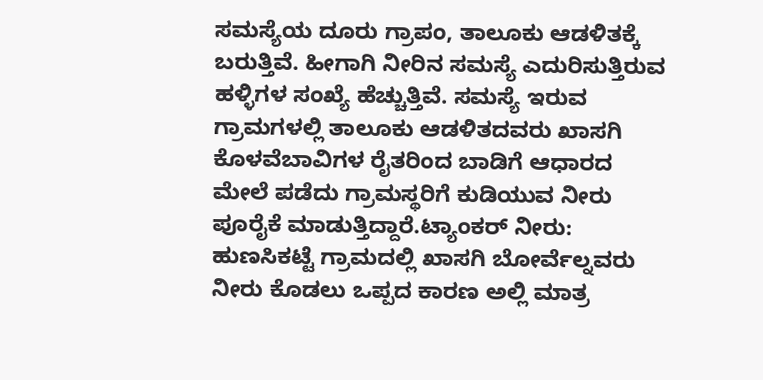ಸಮಸ್ಯೆಯ ದೂರು ಗ್ರಾಪಂ, ತಾಲೂಕು ಆಡಳಿತಕ್ಕೆ ಬರುತ್ತಿವೆ. ಹೀಗಾಗಿ ನೀರಿನ ಸಮಸ್ಯೆ ಎದುರಿಸುತ್ತಿರುವ ಹಳ್ಳಿಗಳ ಸಂಖ್ಯೆ ಹೆಚ್ಚುತ್ತಿವೆ. ಸಮಸ್ಯೆ ಇರುವ ಗ್ರಾಮಗಳಲ್ಲಿ ತಾಲೂಕು ಆಡಳಿತದವರು ಖಾಸಗಿ ಕೊಳವೆಬಾವಿಗಳ ರೈತರಿಂದ ಬಾಡಿಗೆ ಆಧಾರದ ಮೇಲೆ ಪಡೆದು ಗ್ರಾಮಸ್ಥರಿಗೆ ಕುಡಿಯುವ ನೀರು ಪೂರೈಕೆ ಮಾಡುತ್ತಿದ್ದಾರೆ.ಟ್ಯಾಂಕರ್ ನೀರು: ಹುಣಸಿಕಟ್ಟೆ ಗ್ರಾಮದಲ್ಲಿ ಖಾಸಗಿ ಬೋರ್ವೆಲ್ನವರು ನೀರು ಕೊಡಲು ಒಪ್ಪದ ಕಾರಣ ಅಲ್ಲಿ ಮಾತ್ರ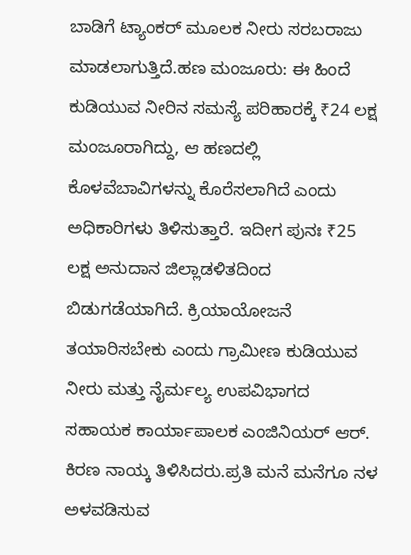ಬಾಡಿಗೆ ಟ್ಯಾಂಕರ್ ಮೂಲಕ ನೀರು ಸರಬರಾಜು ಮಾಡಲಾಗುತ್ತಿದೆ.ಹಣ ಮಂಜೂರು: ಈ ಹಿಂದೆ ಕುಡಿಯುವ ನೀರಿನ ಸಮಸ್ಯೆ ಪರಿಹಾರಕ್ಕೆ ₹24 ಲಕ್ಷ ಮಂಜೂರಾಗಿದ್ದು, ಆ ಹಣದಲ್ಲಿ ಕೊಳವೆಬಾವಿಗಳನ್ನು ಕೊರೆಸಲಾಗಿದೆ ಎಂದು ಅಧಿಕಾರಿಗಳು ತಿಳಿಸುತ್ತಾರೆ. ಇದೀಗ ಪುನಃ ₹25 ಲಕ್ಷ ಅನುದಾನ ಜಿಲ್ಲಾಡಳಿತದಿಂದ ಬಿಡುಗಡೆಯಾಗಿದೆ. ಕ್ರಿಯಾಯೋಜನೆ ತಯಾರಿಸಬೇಕು ಎಂದು ಗ್ರಾಮೀಣ ಕುಡಿಯುವ ನೀರು ಮತ್ತು ನೈರ್ಮಲ್ಯ ಉಪವಿಭಾಗದ ಸಹಾಯಕ ಕಾರ್ಯಾಪಾಲಕ ಎಂಜಿನಿಯರ್ ಆರ್. ಕಿರಣ ನಾಯ್ಕ ತಿಳಿಸಿದರು.ಪ್ರತಿ ಮನೆ ಮನೆಗೂ ನಳ ಅಳವಡಿಸುವ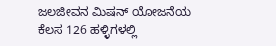ಜಲಜೀವನ ಮಿಷನ್ ಯೋಜನೆಯ ಕೆಲಸ 126 ಹಳ್ಳಿಗಳಲ್ಲಿ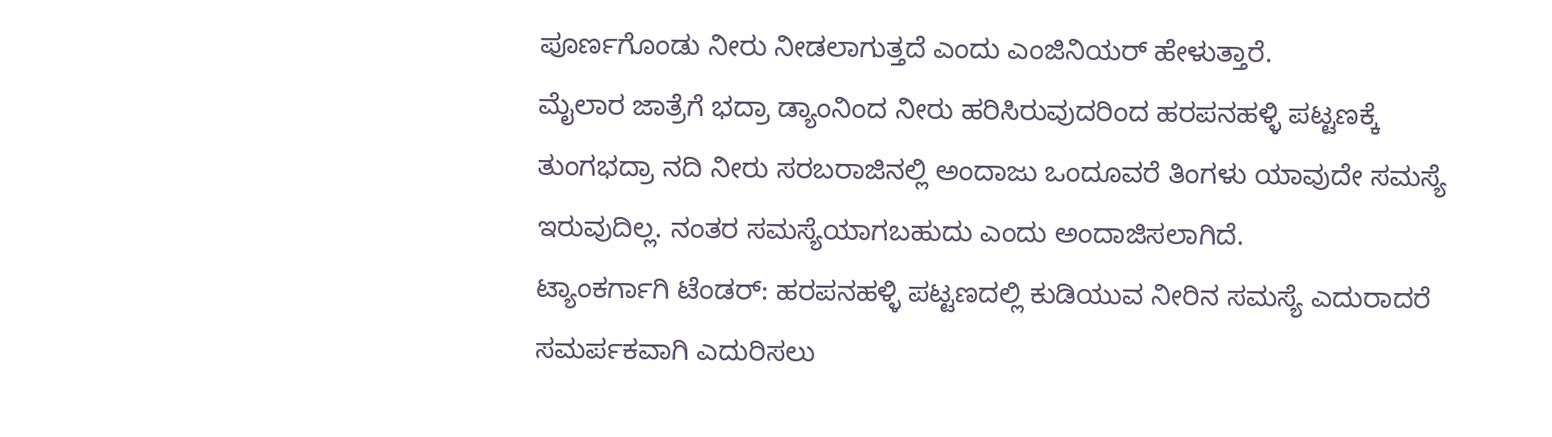ಪೂರ್ಣಗೊಂಡು ನೀರು ನೀಡಲಾಗುತ್ತದೆ ಎಂದು ಎಂಜಿನಿಯರ್ ಹೇಳುತ್ತಾರೆ.
ಮೈಲಾರ ಜಾತ್ರೆಗೆ ಭದ್ರಾ ಡ್ಯಾಂನಿಂದ ನೀರು ಹರಿಸಿರುವುದರಿಂದ ಹರಪನಹಳ್ಳಿ ಪಟ್ಟಣಕ್ಕೆ ತುಂಗಭದ್ರಾ ನದಿ ನೀರು ಸರಬರಾಜಿನಲ್ಲಿ ಅಂದಾಜು ಒಂದೂವರೆ ತಿಂಗಳು ಯಾವುದೇ ಸಮಸ್ಯೆ ಇರುವುದಿಲ್ಲ. ನಂತರ ಸಮಸ್ಯೆಯಾಗಬಹುದು ಎಂದು ಅಂದಾಜಿಸಲಾಗಿದೆ.
ಟ್ಯಾಂಕರ್ಗಾಗಿ ಟೆಂಡರ್: ಹರಪನಹಳ್ಳಿ ಪಟ್ಟಣದಲ್ಲಿ ಕುಡಿಯುವ ನೀರಿನ ಸಮಸ್ಯೆ ಎದುರಾದರೆ ಸಮರ್ಪಕವಾಗಿ ಎದುರಿಸಲು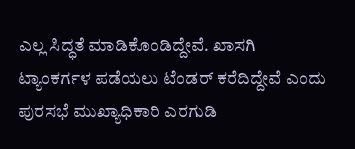ಎಲ್ಲ ಸಿದ್ಧತೆ ಮಾಡಿಕೊಂಡಿದ್ದೇವೆ. ಖಾಸಗಿ ಟ್ಯಾಂಕರ್ಗಳ ಪಡೆಯಲು ಟೆಂಡರ್ ಕರೆದಿದ್ದೇವೆ ಎಂದು ಪುರಸಭೆ ಮುಖ್ಯಾಧಿಕಾರಿ ಎರಗುಡಿ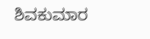ಶಿವಕುಮಾರ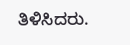ತಿಳಿಸಿದರು.